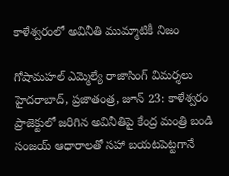కాళేశ్వరంలో అవినీతి ముమ్మాటికీ నిజం

గోషామహల్ ఎమ్మెల్యే రాజాసింగ్ విమర్శలు హైదరాబాద్, ప్రజాతంత్ర, జూన్ 23: కాళేశ్వరం ప్రాజెక్టులో జరిగిన అవినీతిపై కేంద్ర మంత్రి బండి సంజయ్ ఆధారాలతో సహా బయటపెట్టగానే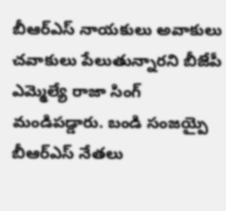బీఆర్ఎస్ నాయకులు అవాకులు చవాకులు పేలుతున్నారని బీజేపీ ఎమ్మెల్యే రాజా సింగ్ మండిపడ్డారు. బండి సంజయ్పై బీఆర్ఎస్ నేతలు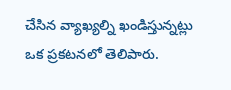చేసిన వ్యాఖ్యల్ని ఖండిస్తున్నట్లు ఒక ప్రకటనలో తెలిపారు.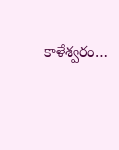కాళేశ్వరం…